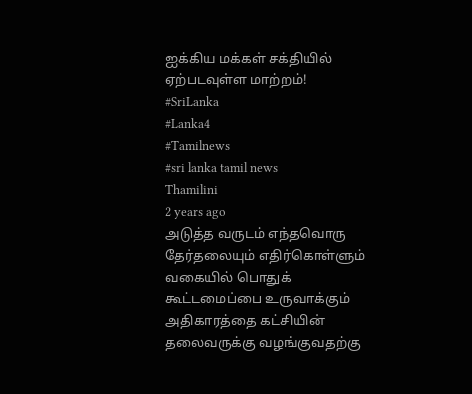ஐக்கிய மக்கள் சக்தியில் ஏற்படவுள்ள மாற்றம்!
#SriLanka
#Lanka4
#Tamilnews
#sri lanka tamil news
Thamilini
2 years ago
அடுத்த வருடம் எந்தவொரு தேர்தலையும் எதிர்கொள்ளும் வகையில் பொதுக் கூட்டமைப்பை உருவாக்கும் அதிகாரத்தை கட்சியின் தலைவருக்கு வழங்குவதற்கு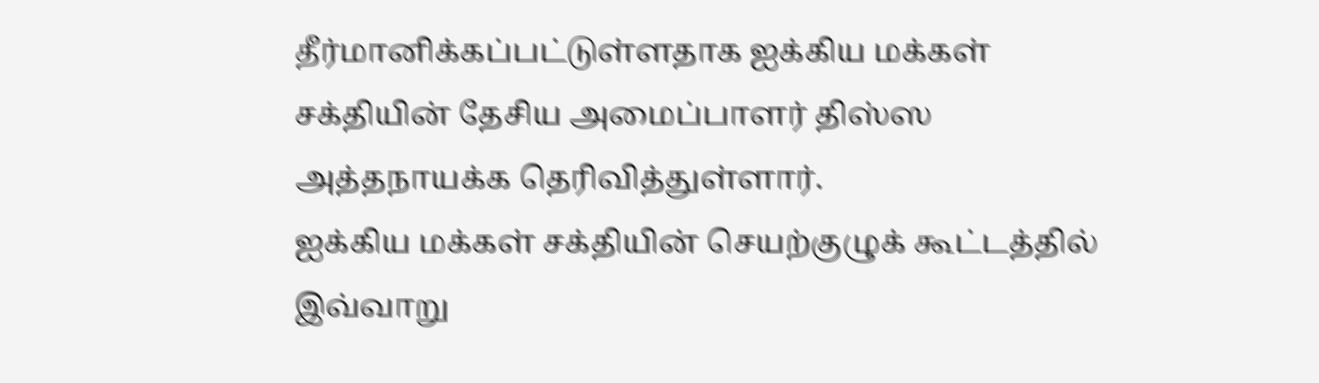தீர்மானிக்கப்பட்டுள்ளதாக ஐக்கிய மக்கள் சக்தியின் தேசிய அமைப்பாளர் திஸ்ஸ அத்தநாயக்க தெரிவித்துள்ளார்.
ஐக்கிய மக்கள் சக்தியின் செயற்குழுக் கூட்டத்தில் இவ்வாறு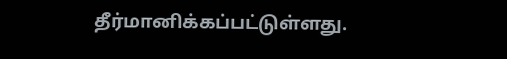தீர்மானிக்கப்பட்டுள்ளது.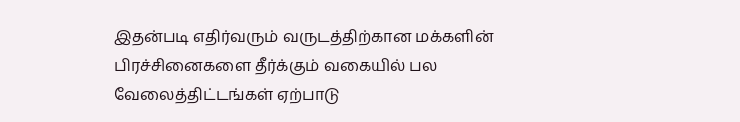இதன்படி எதிர்வரும் வருடத்திற்கான மக்களின் பிரச்சினைகளை தீர்க்கும் வகையில் பல வேலைத்திட்டங்கள் ஏற்பாடு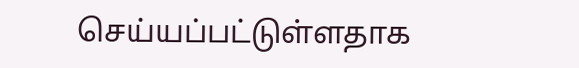செய்யப்பட்டுள்ளதாக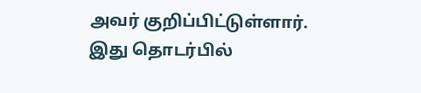அவர் குறிப்பிட்டுள்ளார்.
இது தொடர்பில்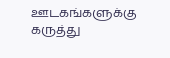ஊடகங்களுக்கு கருத்து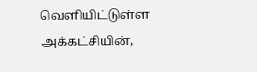வெளியிட்டுள்ள அக்கட்சியின்,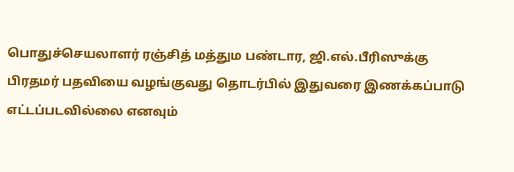பொதுச்செயலாளர் ரஞ்சித் மத்தும பண்டார, ஜி.எல்.பீரிஸுக்கு பிரதமர் பதவியை வழங்குவது தொடர்பில் இதுவரை இணக்கப்பாடு எட்டப்படவில்லை எனவும்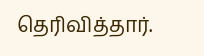தெரிவித்தார்.